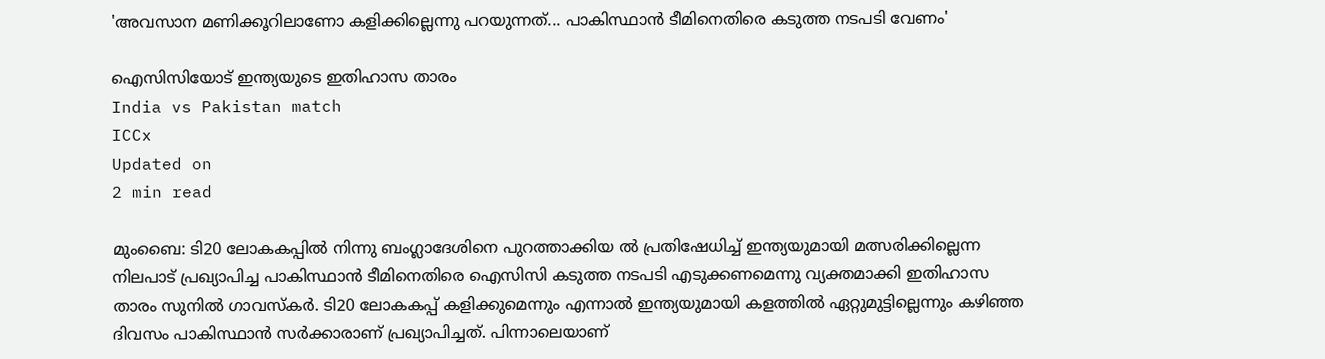'അവസാന മണിക്കൂറിലാണോ കളിക്കില്ലെന്നു പറയുന്നത്... പാകിസ്ഥാന്‍ ടീമിനെതിരെ കടുത്ത നടപടി വേണം'

ഐസിസിയോട് ഇന്ത്യയുടെ ഇതിഹാസ താരം
India vs Pakistan match
ICCx
Updated on
2 min read

മുംബൈ: ടി20 ലോകകപ്പില്‍ നിന്നു ബംഗ്ലാദേശിനെ പുറത്താക്കിയ ൽ പ്രതിഷേധിച്ച് ഇന്ത്യയുമായി മത്സരിക്കില്ലെന്ന നിലപാട് പ്രഖ്യാപിച്ച പാകിസ്ഥാന്‍ ടീമിനെതിരെ ഐസിസി കടുത്ത നടപടി എടുക്കണമെന്നു വ്യക്തമാക്കി ഇതിഹാസ താരം സുനില്‍ ഗാവസ്‌കര്‍. ടി20 ലോകകപ്പ് കളിക്കുമെന്നും എന്നാല്‍ ഇന്ത്യയുമായി കളത്തില്‍ ഏറ്റുമുട്ടില്ലെന്നും കഴിഞ്ഞ ദിവസം പാകിസ്ഥാന്‍ സര്‍ക്കാരാണ് പ്രഖ്യാപിച്ചത്. പിന്നാലെയാണ്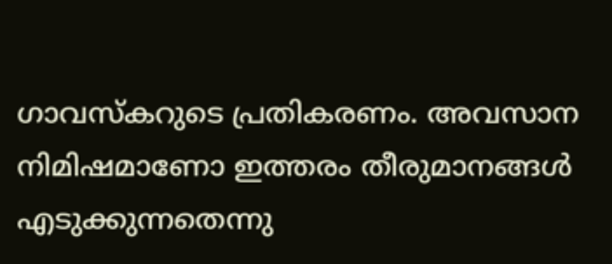ഗാവസ്‌കറുടെ പ്രതികരണം. അവസാന നിമിഷമാണോ ഇത്തരം തീരുമാനങ്ങള്‍ എടുക്കുന്നതെന്നു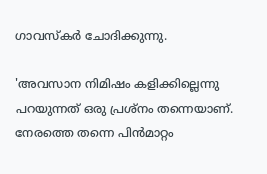ഗാവസ്‌കര്‍ ചോദിക്കുന്നു.

'അവസാന നിമിഷം കളിക്കില്ലെന്നു പറയുന്നത് ഒരു പ്രശ്‌നം തന്നെയാണ്. നേരത്തെ തന്നെ പിന്‍മാറ്റം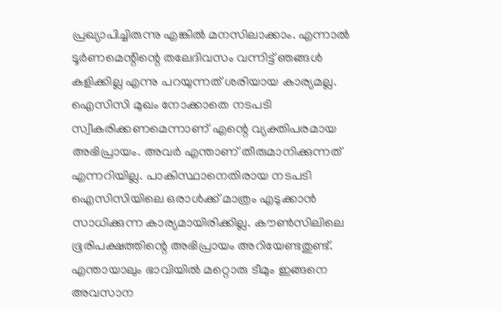പ്രഖ്യാപിച്ചിരുന്നു എങ്കില്‍ മനസിലാക്കാം. എന്നാല്‍ ടൂര്‍ണമെന്റിന്റെ തലേദിവസം വന്നിട്ട് ഞങ്ങള്‍ കളിക്കില്ല എന്നു പറയുന്നത് ശരിയായ കാര്യമല്ല. ഐസിസി മുഖം നോക്കാതെ നടപടി സ്വീകരിക്കണമെന്നാണ് എന്റെ വ്യക്തിപരമായ അഭിപ്രായം. അവര്‍ എന്താണ് തീരുമാനിക്കുന്നത് എന്നറിയില്ല. പാകിസ്ഥാനെതിരായ നടപടി ഐസിസിയിലെ ഒരാള്‍ക്ക് മാത്രം എടുക്കാന്‍ സാധിക്കുന്ന കാര്യമായിരിക്കില്ല. കൗണ്‍സിലിലെ ഭൂരിപക്ഷത്തിന്റെ അഭിപ്രായം അറിയേണ്ടതുണ്ട്. എന്തായാലും ഭാവിയില്‍ മറ്റൊരു ടീമും ഇങ്ങനെ അവസാന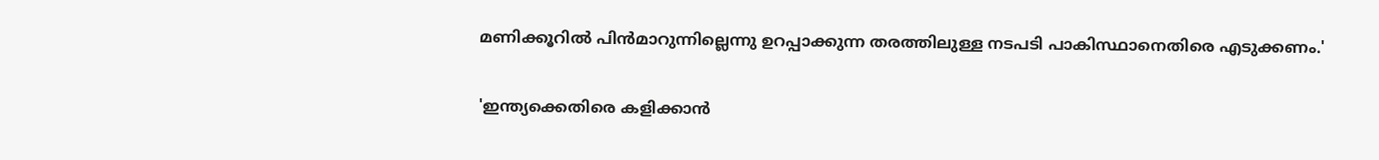മണിക്കൂറില്‍ പിന്‍മാറുന്നില്ലെന്നു ഉറപ്പാക്കുന്ന തരത്തിലുള്ള നടപടി പാകിസ്ഥാനെതിരെ എടുക്കണം.'

'ഇന്ത്യക്കെതിരെ കളിക്കാന്‍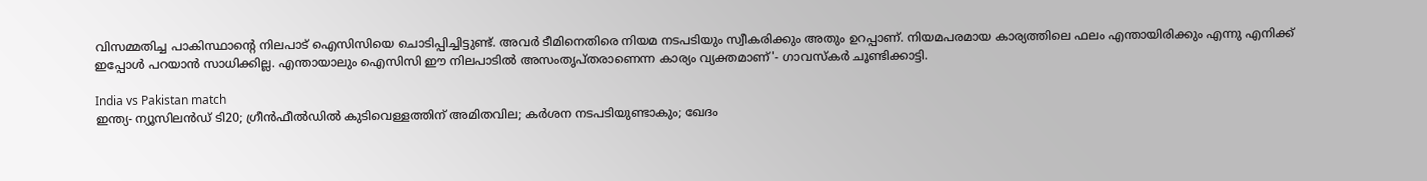വിസമ്മതിച്ച പാകിസ്ഥാന്റെ നിലപാട് ഐസിസിയെ ചൊടിപ്പിച്ചിട്ടുണ്ട്. അവര്‍ ടീമിനെതിരെ നിയമ നടപടിയും സ്വീകരിക്കും അതും ഉറപ്പാണ്. നിയമപരമായ കാര്യത്തിലെ ഫലം എന്തായിരിക്കും എന്നു എനിക്ക് ഇപ്പോള്‍ പറയാന്‍ സാധിക്കില്ല. എന്തായാലും ഐസിസി ഈ നിലപാടില്‍ അസംതൃപ്തരാണെന്ന കാര്യം വ്യക്തമാണ്'- ഗാവസ്‌കര്‍ ചൂണ്ടിക്കാട്ടി.

India vs Pakistan match
ഇന്ത്യ- ന്യൂസിലൻഡ‍് ടി20; ഗ്രീൻഫീൽഡിൽ കുടിവെള്ളത്തിന് അമിതവില; കർശന നടപടിയുണ്ടാകും; ഖേദം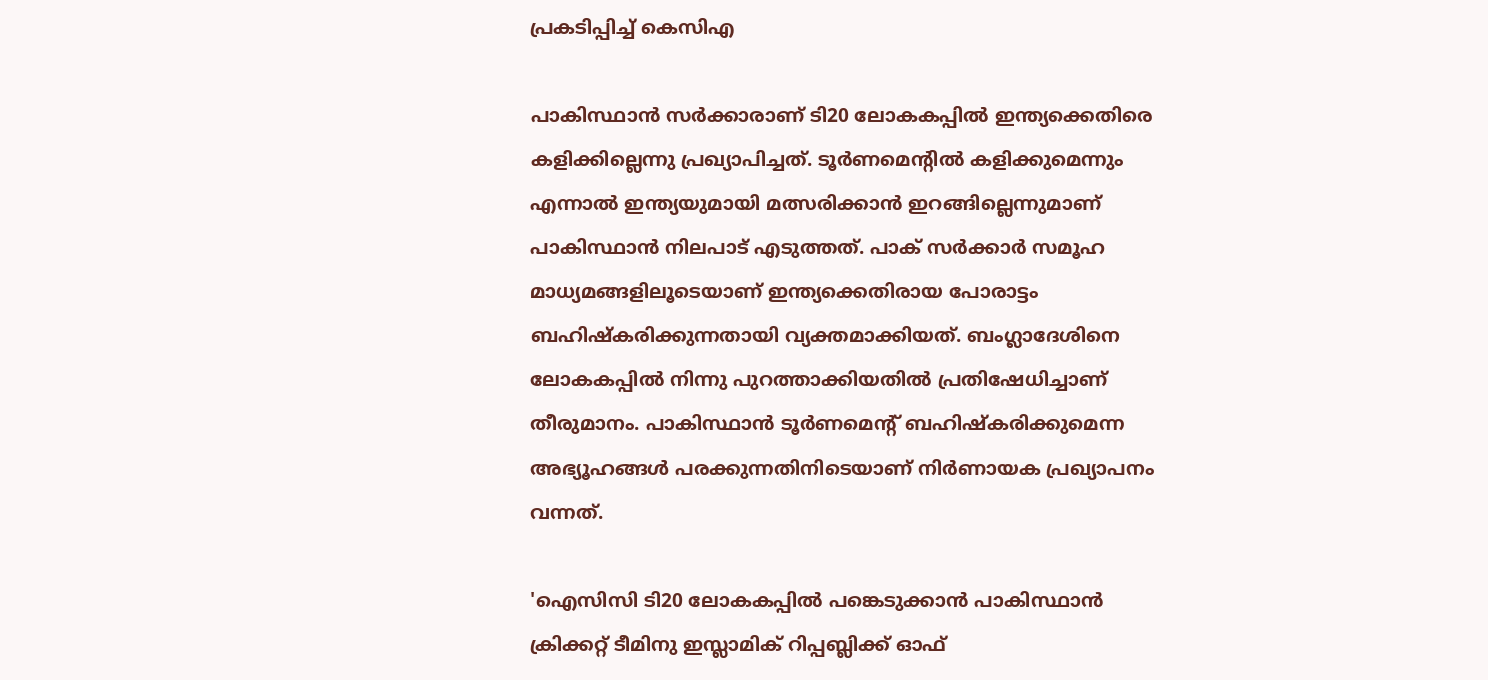പ്രകടിപ്പിച്ച് കെസിഎ

പാകിസ്ഥാന്‍ സര്‍ക്കാരാണ് ടി20 ലോകകപ്പില്‍ ഇന്ത്യക്കെതിരെ കളിക്കില്ലെന്നു പ്രഖ്യാപിച്ചത്. ടൂര്‍ണമെന്റില്‍ കളിക്കുമെന്നും എന്നാല്‍ ഇന്ത്യയുമായി മത്സരിക്കാന്‍ ഇറങ്ങില്ലെന്നുമാണ് പാകിസ്ഥാന്‍ നിലപാട് എടുത്തത്. പാക് സര്‍ക്കാര്‍ സമൂഹ മാധ്യമങ്ങളിലൂടെയാണ് ഇന്ത്യക്കെതിരായ പോരാട്ടം ബഹിഷ്‌കരിക്കുന്നതായി വ്യക്തമാക്കിയത്. ബംഗ്ലാദേശിനെ ലോകകപ്പില്‍ നിന്നു പുറത്താക്കിയതില്‍ പ്രതിഷേധിച്ചാണ് തീരുമാനം. പാകിസ്ഥാന്‍ ടൂര്‍ണമെന്റ് ബഹിഷ്‌കരിക്കുമെന്ന അഭ്യൂഹങ്ങള്‍ പരക്കുന്നതിനിടെയാണ് നിര്‍ണായക പ്രഖ്യാപനം വന്നത്.

'ഐസിസി ടി20 ലോകകപ്പില്‍ പങ്കെടുക്കാന്‍ പാകിസ്ഥാന്‍ ക്രിക്കറ്റ് ടീമിനു ഇസ്ലാമിക് റിപ്പബ്ലിക്ക് ഓഫ്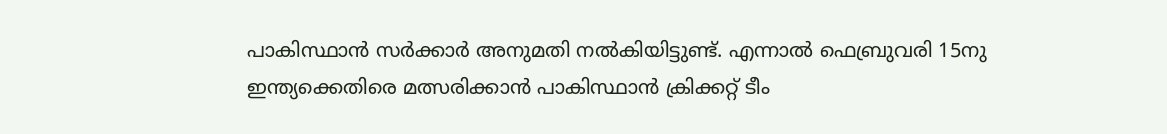പാകിസ്ഥാന്‍ സര്‍ക്കാര്‍ അനുമതി നല്‍കിയിട്ടുണ്ട്. എന്നാല്‍ ഫെബ്രുവരി 15നു ഇന്ത്യക്കെതിരെ മത്സരിക്കാന്‍ പാകിസ്ഥാന്‍ ക്രിക്കറ്റ് ടീം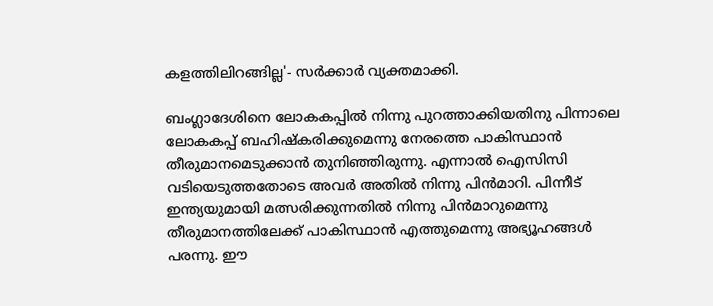കളത്തിലിറങ്ങില്ല'- സര്‍ക്കാര്‍ വ്യക്തമാക്കി.

ബംഗ്ലാദേശിനെ ലോകകപ്പില്‍ നിന്നു പുറത്താക്കിയതിനു പിന്നാലെ ലോകകപ്പ് ബഹിഷ്‌കരിക്കുമെന്നു നേരത്തെ പാകിസ്ഥാന്‍ തീരുമാനമെടുക്കാന്‍ തുനിഞ്ഞിരുന്നു. എന്നാല്‍ ഐസിസി വടിയെടുത്തതോടെ അവര്‍ അതില്‍ നിന്നു പിന്‍മാറി. പിന്നീട് ഇന്ത്യയുമായി മത്സരിക്കുന്നതില്‍ നിന്നു പിന്‍മാറുമെന്നു തീരുമാനത്തിലേക്ക് പാകിസ്ഥാന്‍ എത്തുമെന്നു അഭ്യൂഹങ്ങള്‍ പരന്നു. ഈ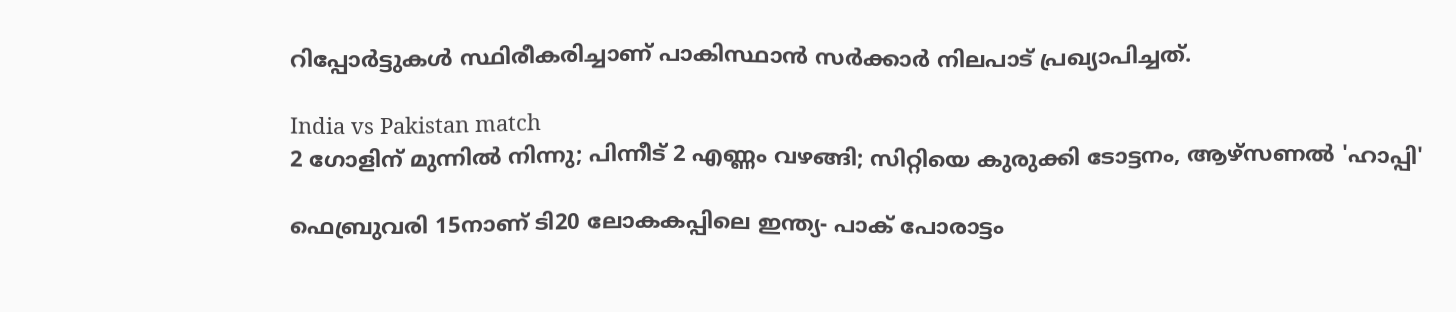റിപ്പോര്‍ട്ടുകള്‍ സ്ഥിരീകരിച്ചാണ് പാകിസ്ഥാന്‍ സര്‍ക്കാര്‍ നിലപാട് പ്രഖ്യാപിച്ചത്.

India vs Pakistan match
2 ഗോളിന് മുന്നില്‍ നിന്നു; പിന്നീട് 2 എണ്ണം വഴങ്ങി; സിറ്റിയെ കുരുക്കി ടോട്ടനം, ആഴ്‌സണല്‍ 'ഹാപ്പി'

ഫെബ്രുവരി 15നാണ് ടി20 ലോകകപ്പിലെ ഇന്ത്യ- പാക് പോരാട്ടം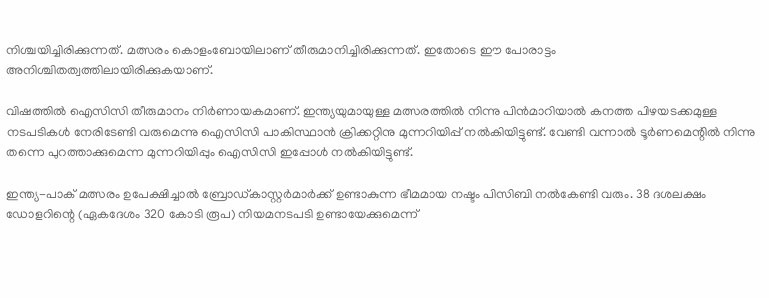നിശ്ചയിച്ചിരിക്കുന്നത്. മത്സരം കൊളംബോയിലാണ് തീരുമാനിച്ചിരിക്കുന്നത്. ഇതോടെ ഈ പോരാട്ടം അനിശ്ചിതത്വത്തിലായിരിക്കുകയാണ്.

വിഷത്തില്‍ ഐസിസി തീരുമാനം നിര്‍ണായകമാണ്. ഇന്ത്യയുമായുള്ള മത്സരത്തില്‍ നിന്നു പിന്‍മാറിയാല്‍ കനത്ത പിഴയടക്കമുള്ള നടപടികള്‍ നേരിടേണ്ടി വരുമെന്നു ഐസിസി പാകിസ്ഥാന്‍ ക്രിക്കറ്റിനു മുന്നറിയിപ്പ് നല്‍കിയിട്ടുണ്ട്. വേണ്ടി വന്നാല്‍ ടൂര്‍ണമെന്റില്‍ നിന്നു തന്നെ പുറത്താക്കുമെന്ന മുന്നറിയിപ്പും ഐസിസി ഇപ്പോള്‍ നല്‍കിയിട്ടുണ്ട്.

ഇന്ത്യ-പാക് മത്സരം ഉപേക്ഷിച്ചാല്‍ ബ്രോഡ്കാസ്റ്റര്‍മാര്‍ക്ക് ഉണ്ടാകുന്ന ഭീമമായ നഷ്ടം പിസിബി നല്‍കേണ്ടി വരും. 38 ദശലക്ഷം ഡോളറിന്റെ (ഏകദേശം 320 കോടി രൂപ) നിയമനടപടി ഉണ്ടായേക്കുമെന്ന്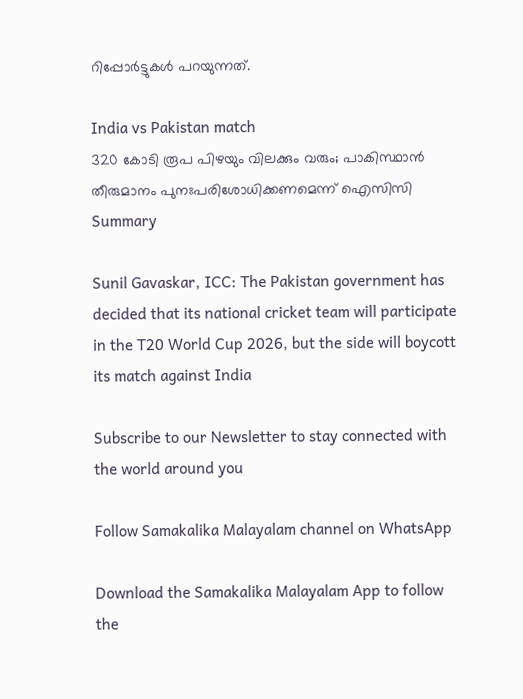റിപ്പോര്‍ട്ടുകള്‍ പറയുന്നത്.

India vs Pakistan match
320 കോടി രൂപ പിഴയും വിലക്കും വരും; പാകിസ്ഥാൻ തീരുമാനം പുനഃപരിശോധിക്കണമെന്ന് ഐസിസി
Summary

Sunil Gavaskar, ICC: The Pakistan government has decided that its national cricket team will participate in the T20 World Cup 2026, but the side will boycott its match against India

Subscribe to our Newsletter to stay connected with the world around you

Follow Samakalika Malayalam channel on WhatsApp

Download the Samakalika Malayalam App to follow the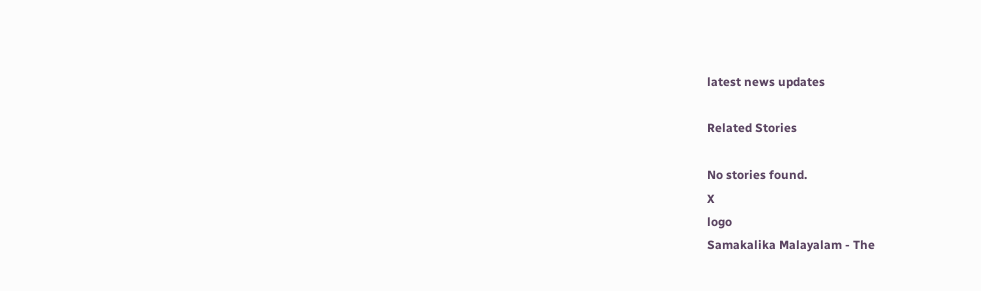latest news updates

Related Stories

No stories found.
X
logo
Samakalika Malayalam - The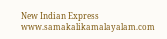New Indian Express
www.samakalikamalayalam.com